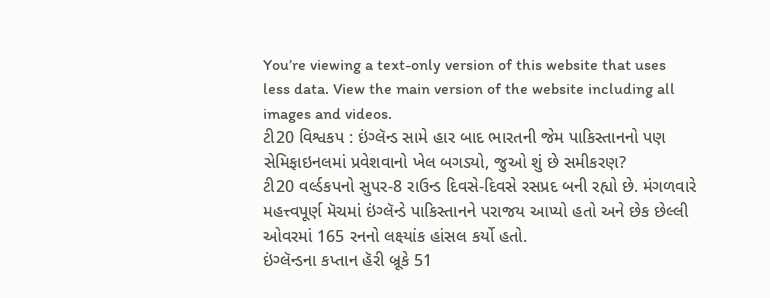You’re viewing a text-only version of this website that uses less data. View the main version of the website including all images and videos.
ટી20 વિશ્વકપ : ઇંગ્લૅન્ડ સામે હાર બાદ ભારતની જેમ પાકિસ્તાનનો પણ સેમિફાઇનલમાં પ્રવેશવાનો ખેલ બગડ્યો, જુઓ શું છે સમીકરણ?
ટી20 વર્લ્ડકપનો સુપર-8 રાઉન્ડ દિવસે-દિવસે રસપ્રદ બની રહ્યો છે. મંગળવારે મહત્ત્વપૂર્ણ મૅચમાં ઇંગ્લૅન્ડે પાકિસ્તાનને પરાજય આપ્યો હતો અને છેક છેલ્લી ઓવરમાં 165 રનનો લક્ષ્યાંક હાંસલ કર્યો હતો.
ઇંગ્લૅન્ડના કપ્તાન હૅરી બ્રૂકે 51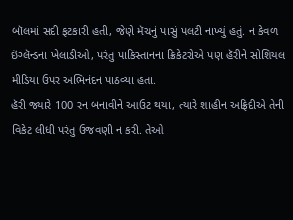બૉલમાં સદી ફટકારી હતી, જેણે મૅચનું પાસું પલટી નાખ્યું હતું. ન કેવળ ઇંગ્લૅન્ડના ખેલાડીઓ, પરંતુ પાકિસ્તાનના ક્રિકેટરોએ પણ હૅરીને સોશિયલ મીડિયા ઉપર અભિનંદન પાઠવ્યા હતા.
હૅરી જ્યારે 100 રન બનાવીને આઉટ થયા, ત્યારે શાહીન અફ્રિદીએ તેની વિકેટ લીધી પરંતુ ઉજવણી ન કરી. તેઓ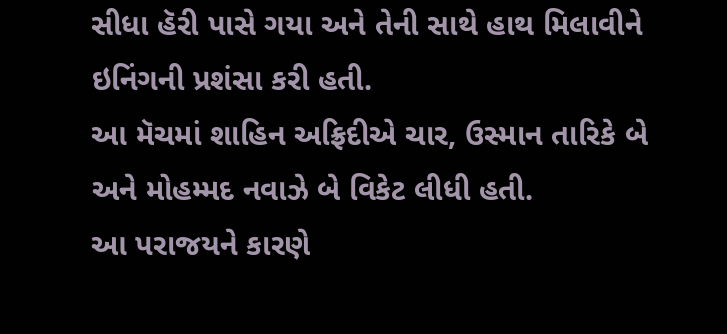સીધા હૅરી પાસે ગયા અને તેની સાથે હાથ મિલાવીને ઇનિંગની પ્રશંસા કરી હતી.
આ મૅચમાં શાહિન અફ્રિદીએ ચાર, ઉસ્માન તારિકે બે અને મોહમ્મદ નવાઝે બે વિકેટ લીધી હતી.
આ પરાજયને કારણે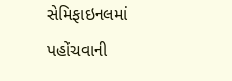સેમિફાઇનલમાં પહોંચવાની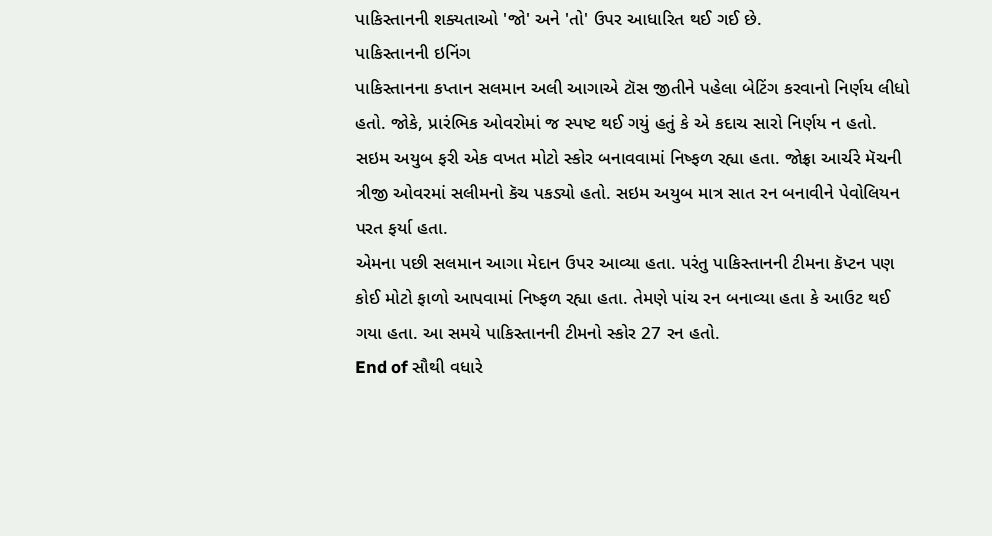પાકિસ્તાનની શક્યતાઓ 'જો' અને 'તો' ઉપર આધારિત થઈ ગઈ છે.
પાકિસ્તાનની ઇનિંગ
પાકિસ્તાનના કપ્તાન સલમાન અલી આગાએ ટૉસ જીતીને પહેલા બેટિંગ કરવાનો નિર્ણય લીધો હતો. જોકે, પ્રારંભિક ઓવરોમાં જ સ્પષ્ટ થઈ ગયું હતું કે એ કદાચ સારો નિર્ણય ન હતો.
સઇમ અયુબ ફરી એક વખત મોટો સ્કોર બનાવવામાં નિષ્ફળ રહ્યા હતા. જોફ્રા આર્ચરે મૅચની ત્રીજી ઓવરમાં સલીમનો કૅચ પકડ્યો હતો. સઇમ અયુબ માત્ર સાત રન બનાવીને પેવોલિયન પરત ફર્યા હતા.
એમના પછી સલમાન આગા મેદાન ઉપર આવ્યા હતા. પરંતુ પાકિસ્તાનની ટીમના કૅપ્ટન પણ કોઈ મોટો ફાળો આપવામાં નિષ્ફળ રહ્યા હતા. તેમણે પાંચ રન બનાવ્યા હતા કે આઉટ થઈ ગયા હતા. આ સમયે પાકિસ્તાનની ટીમનો સ્કોર 27 રન હતો.
End of સૌથી વધારે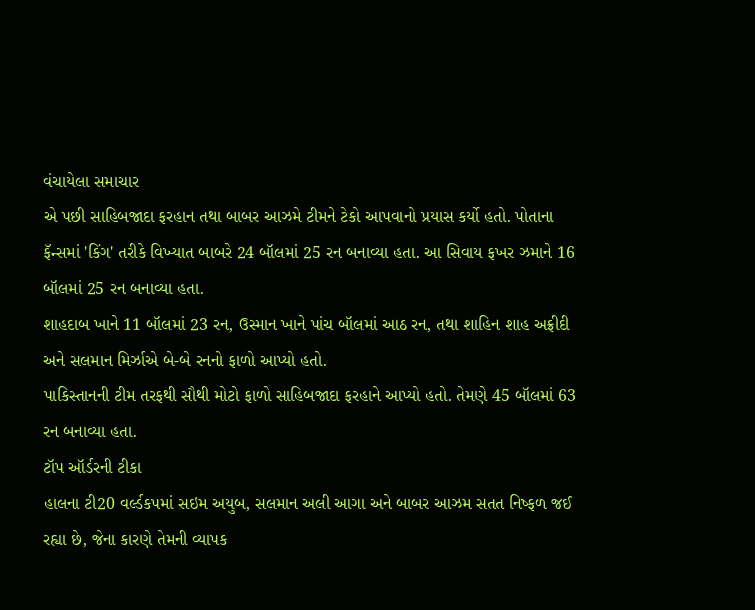વંચાયેલા સમાચાર
એ પછી સાહિબજાદા ફરહાન તથા બાબર આઝમે ટીમને ટેકો આપવાનો પ્રયાસ કર્યો હતો. પોતાના ફૅન્સમાં 'કિંગ' તરીકે વિખ્યાત બાબરે 24 બૉલમાં 25 રન બનાવ્યા હતા. આ સિવાય ફખર ઝમાને 16 બૉલમાં 25 રન બનાવ્યા હતા.
શાહદાબ ખાને 11 બૉલમાં 23 રન, ઉસ્માન ખાને પાંચ બૉલમાં આઠ રન, તથા શાહિન શાહ અફ્રીદી અને સલમાન મિર્ઝાએ બે-બે રનનો ફાળો આપ્યો હતો.
પાકિસ્તાનની ટીમ તરફથી સૌથી મોટો ફાળો સાહિબજાદા ફરહાને આપ્યો હતો. તેમણે 45 બૉલમાં 63 રન બનાવ્યા હતા.
ટૉપ ઑર્ડરની ટીકા
હાલના ટી20 વર્લ્ડકપમાં સઇમ અયુબ, સલમાન અલી આગા અને બાબર આઝમ સતત નિષ્ફળ જઈ રહ્યા છે, જેના કારણે તેમની વ્યાપક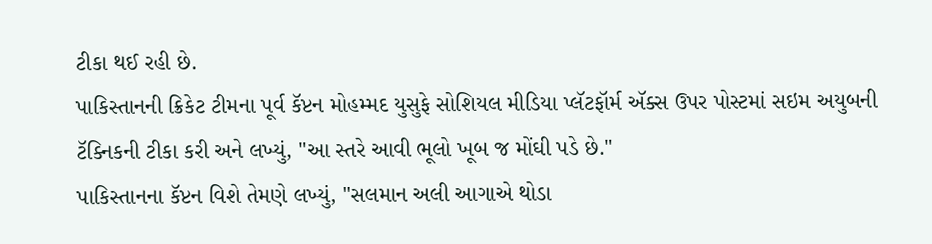ટીકા થઈ રહી છે.
પાકિસ્તાનની ક્રિકેટ ટીમના પૂર્વ કૅપ્ટન મોહમ્મદ યુસુફે સોશિયલ મીડિયા પ્લૅટફૉર્મ ઍક્સ ઉપર પોસ્ટમાં સઇમ અયુબની ટૅક્નિકની ટીકા કરી અને લખ્યું, "આ સ્તરે આવી ભૂલો ખૂબ જ મોંઘી પડે છે."
પાકિસ્તાનના કૅપ્ટન વિશે તેમણે લખ્યું, "સલમાન અલી આગાએ થોડા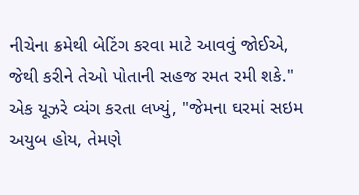નીચેના ક્રમેથી બેટિંગ કરવા માટે આવવું જોઈએ, જેથી કરીને તેઓ પોતાની સહજ રમત રમી શકે."
એક યૂઝરે વ્યંગ કરતા લખ્યું, "જેમના ઘરમાં સઇમ અયુબ હોય, તેમણે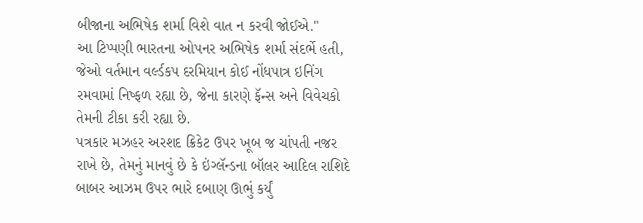બીજાના અભિષેક શર્મા વિશે વાત ન કરવી જોઈએ."
આ ટિપ્પણી ભારતના ઓપનર અભિષેક શર્મા સંદર્ભે હતી, જેઓ વર્તમાન વર્લ્ડકપ દરમિયાન કોઈ નોંધપાત્ર ઇનિંગ રમવામાં નિષ્ફળ રહ્યા છે, જેના કારણે ફૅન્સ અને વિવેચકો તેમની ટીકા કરી રહ્યા છે.
પત્રકાર મઝહર અરશદ ક્રિકેટ ઉપર ખૂબ જ ચાંપતી નજર રાખે છે, તેમનું માનવું છે કે ઇંગ્લૅન્ડના બૉલર આદિલ રાશિદે બાબર આઝમ ઉપર ભારે દબાણ ઊભું કર્યું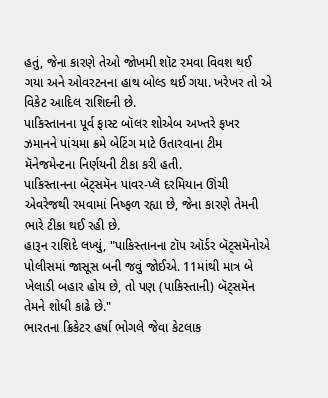હતું, જેના કારણે તેઓ જોખમી શૉટ રમવા વિવશ થઈ ગયા અને ઓવરટનના હાથ બોલ્ડ થઈ ગયા. ખરેખર તો એ વિકેટ આદિલ રાશિદની છે.
પાકિસ્તાનના પૂર્વ ફાસ્ટ બૉલર શોએબ અખ્તરે ફખર ઝમાનને પાંચમા ક્રમે બેટિંગ માટે ઉતારવાના ટીમ મૅનેજમેન્ટના નિર્ણયની ટીકા કરી હતી.
પાકિસ્તાનના બૅટ્સમૅન પાવર-પ્લૅ દરમિયાન ઊંચી એવરેજથી રમવામાં નિષ્ફળ રહ્યા છે, જેના કારણે તેમની ભારે ટીકા થઈ રહી છે.
હારૂન રાશિદે લખ્યું, "પાકિસ્તાનના ટૉપ ઑર્ડર બૅટ્સમૅનોએ પોલીસમાં જાસૂસ બની જવું જોઈએ. 11માંથી માત્ર બે ખેલાડી બહાર હોય છે, તો પણ (પાકિસ્તાની) બૅટ્સમૅન તેમને શોધી કાઢે છે."
ભારતના ક્રિકેટર હર્ષા ભોગલે જેવા કેટલાક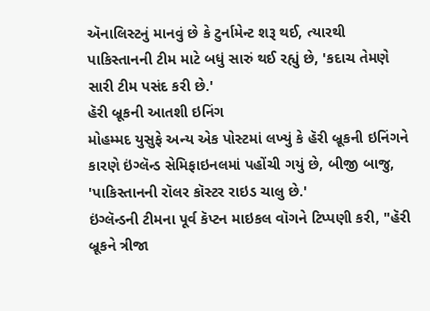ઍનાલિસ્ટનું માનવું છે કે ટુર્નામેન્ટ શરૂ થઈ, ત્યારથી પાકિસ્તાનની ટીમ માટે બધું સારું થઈ રહ્યું છે, 'કદાચ તેમણે સારી ટીમ પસંદ કરી છે.'
હૅરી બ્રૂકની આતશી ઇનિંગ
મોહમ્મદ યુસુફે અન્ય એક પોસ્ટમાં લખ્યું કે હૅરી બ્રૂકની ઇનિંગને કારણે ઇંગ્લૅન્ડ સેમિફાઇનલમાં પહોંચી ગયું છે, બીજી બાજુ, 'પાકિસ્તાનની રૉલર કૉસ્ટર રાઇડ ચાલુ છે.'
ઇંગ્લૅન્ડની ટીમના પૂર્વ કૅપ્ટન માઇકલ વૉગને ટિપ્પણી કરી, "હૅરી બ્રૂકને ત્રીજા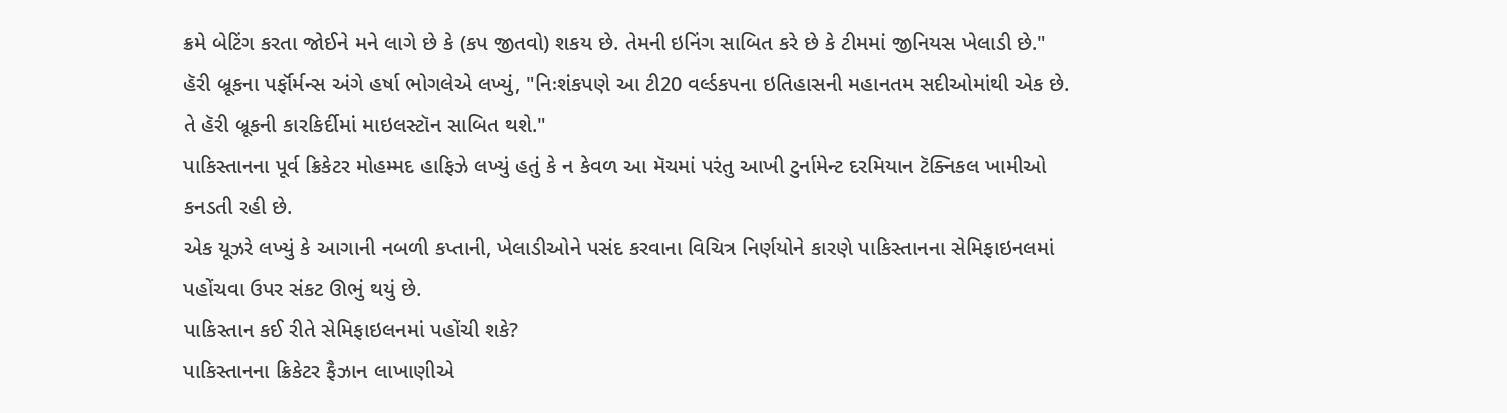ક્રમે બેટિંગ કરતા જોઈને મને લાગે છે કે (કપ જીતવો) શકય છે. તેમની ઇનિંગ સાબિત કરે છે કે ટીમમાં જીનિયસ ખેલાડી છે."
હૅરી બ્રૂકના પર્ફૉર્મન્સ અંગે હર્ષા ભોગલેએ લખ્યું, "નિઃશંકપણે આ ટી20 વર્લ્ડકપના ઇતિહાસની મહાનતમ સદીઓમાંથી એક છે. તે હૅરી બ્રૂકની કારકિર્દીમાં માઇલસ્ટૉન સાબિત થશે."
પાકિસ્તાનના પૂર્વ ક્રિકેટર મોહમ્મદ હાફિઝે લખ્યું હતું કે ન કેવળ આ મૅચમાં પરંતુ આખી ટુર્નામેન્ટ દરમિયાન ટૅક્નિકલ ખામીઓ કનડતી રહી છે.
એક યૂઝરે લખ્યું કે આગાની નબળી કપ્તાની, ખેલાડીઓને પસંદ કરવાના વિચિત્ર નિર્ણયોને કારણે પાકિસ્તાનના સેમિફાઇનલમાં પહોંચવા ઉપર સંકટ ઊભું થયું છે.
પાકિસ્તાન કઈ રીતે સેમિફાઇલનમાં પહોંચી શકે?
પાકિસ્તાનના ક્રિકેટર ફૈઝાન લાખાણીએ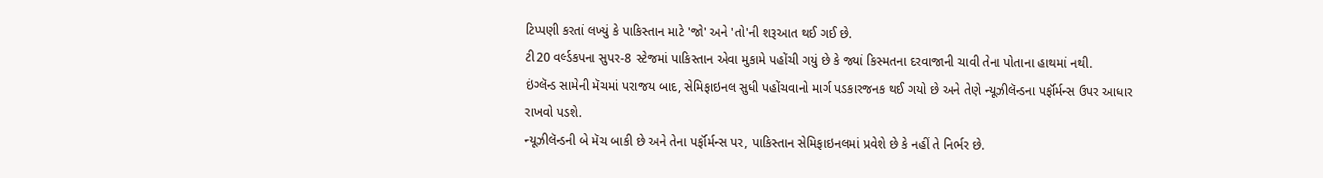ટિપ્પણી કરતાં લખ્યું કે પાકિસ્તાન માટે 'જો' અને 'તો'ની શરૂઆત થઈ ગઈ છે.
ટી20 વર્લ્ડકપના સુપર-8 સ્ટેજમાં પાકિસ્તાન એવા મુકામે પહોંચી ગયું છે કે જ્યાં કિસ્મતના દરવાજાની ચાવી તેના પોતાના હાથમાં નથી.
ઇંગ્લૅન્ડ સામેની મૅચમાં પરાજય બાદ, સેમિફાઇનલ સુધી પહોંચવાનો માર્ગ પડકારજનક થઈ ગયો છે અને તેણે ન્યૂઝીલૅન્ડના પર્ફૉર્મન્સ ઉપર આધાર રાખવો પડશે.
ન્યૂઝીલૅન્ડની બે મૅચ બાકી છે અને તેના પર્ફૉર્મન્સ પર, પાકિસ્તાન સેમિફાઇનલમાં પ્રવેશે છે કે નહીં તે નિર્ભર છે.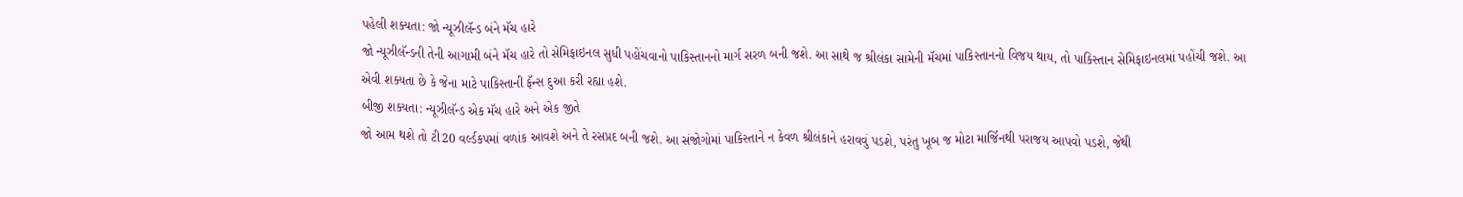પહેલી શક્યતા: જો ન્યૂઝીલૅન્ડ બંને મૅચ હારે
જો ન્યૂઝીલૅન્ડની તેની આગામી બંને મૅચ હારે તો સેમિફાઇનલ સુધી પહોંચવાનો પાકિસ્તાનનો માર્ગ સરળ બની જશે. આ સાથે જ શ્રીલંકા સામેની મૅચમાં પાકિસ્તાનનો વિજય થાય, તો પાકિસ્તાન સેમિફાઇનલમાં પહોંચી જશે. આ એવી શક્યતા છે કે જેના માટે પાકિસ્તાની ફૅન્સ દુઆ કરી રહ્યા હશે.
બીજી શક્યતા: ન્યૂઝીલૅન્ડ એક મૅચ હારે અને એક જીતે
જો આમ થશે તો ટી20 વર્લ્ડકપમાં વળાંક આવશે અને તે રસપ્રદ બની જશે. આ સંજોગોમાં પાકિસ્તાને ન કેવળ શ્રીલંકાને હરાવવું પડશે, પરંતુ ખૂબ જ મોટા માર્જિનથી પરાજય આપવો પડશે, જેથી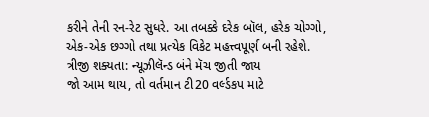કરીને તેની રન-રેટ સુધરે. આ તબક્કે દરેક બૉલ, હરેક ચોગ્ગો, એક-એક છગ્ગો તથા પ્રત્યેક વિકેટ મહત્ત્વપૂર્ણ બની રહેશે.
ત્રીજી શક્યતા: ન્યૂઝીલૅન્ડ બંને મૅચ જીતી જાય
જો આમ થાય, તો વર્તમાન ટી20 વર્લ્ડકપ માટે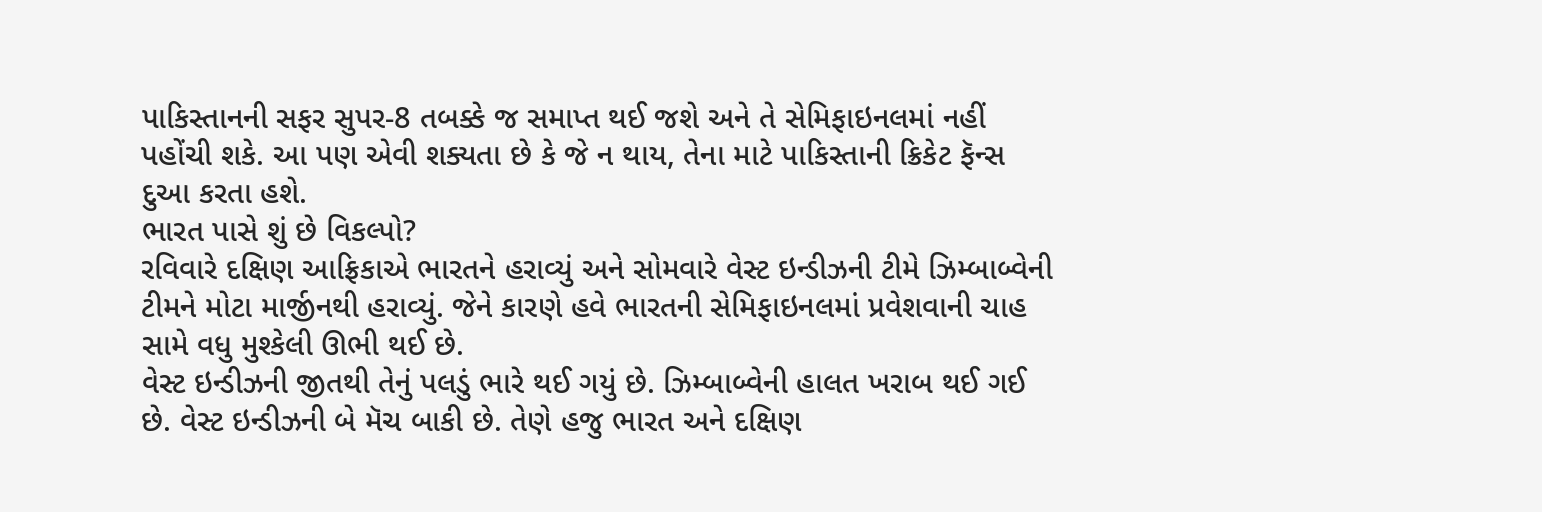પાકિસ્તાનની સફર સુપર-8 તબક્કે જ સમાપ્ત થઈ જશે અને તે સેમિફાઇનલમાં નહીં પહોંચી શકે. આ પણ એવી શક્યતા છે કે જે ન થાય, તેના માટે પાકિસ્તાની ક્રિકેટ ફૅન્સ દુઆ કરતા હશે.
ભારત પાસે શું છે વિકલ્પો?
રવિવારે દક્ષિણ આફ્રિકાએ ભારતને હરાવ્યું અને સોમવારે વેસ્ટ ઇન્ડીઝની ટીમે ઝિમ્બાબ્વેની ટીમને મોટા માર્જીનથી હરાવ્યું. જેને કારણે હવે ભારતની સેમિફાઇનલમાં પ્રવેશવાની ચાહ સામે વધુ મુશ્કેલી ઊભી થઈ છે.
વેસ્ટ ઇન્ડીઝની જીતથી તેનું પલડું ભારે થઈ ગયું છે. ઝિમ્બાબ્વેની હાલત ખરાબ થઈ ગઈ છે. વેસ્ટ ઇન્ડીઝની બે મૅચ બાકી છે. તેણે હજુ ભારત અને દક્ષિણ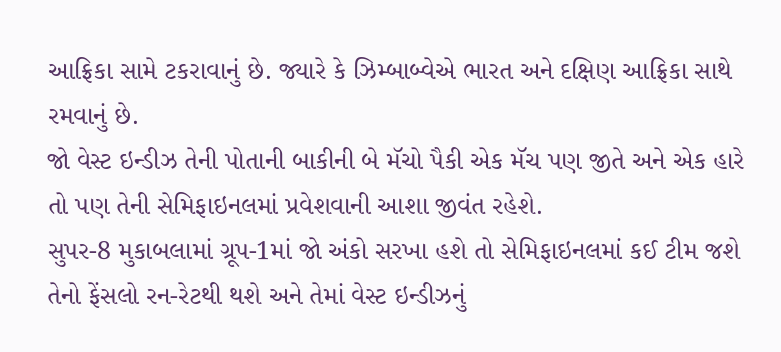આફ્રિકા સામે ટકરાવાનું છે. જ્યારે કે ઝિમ્બાબ્વેએ ભારત અને દક્ષિણ આફ્રિકા સાથે રમવાનું છે.
જો વેસ્ટ ઇન્ડીઝ તેની પોતાની બાકીની બે મૅચો પૈકી એક મૅચ પણ જીતે અને એક હારે તો પણ તેની સેમિફાઇનલમાં પ્રવેશવાની આશા જીવંત રહેશે.
સુપર-8 મુકાબલામાં ગ્રૂપ-1માં જો અંકો સરખા હશે તો સેમિફાઇનલમાં કઈ ટીમ જશે તેનો ફેંસલો રન-રેટથી થશે અને તેમાં વેસ્ટ ઇન્ડીઝનું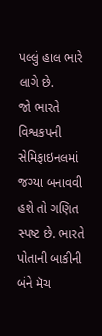પલ્લું હાલ ભારે લાગે છે.
જો ભારતે વિશ્વકપની સેમિફાઇનલમાં જગ્યા બનાવવી હશે તો ગણિત સ્પષ્ટ છે. ભારતે પોતાની બાકીની બંને મૅચ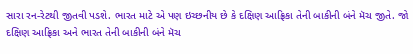સારા રન-રેટથી જીતવી પડશે. ભારત માટે એ પણ ઇચ્છનીય છે કે દક્ષિણ આફ્રિકા તેની બાકીની બંને મૅચ જીતે. જો દક્ષિણ આફ્રિકા અને ભારત તેની બાકીની બંને મૅચ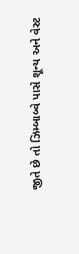જીતે છે તો ઝિમ્બાબ્વે પાસે શૂન્ય અને વેસ્ટ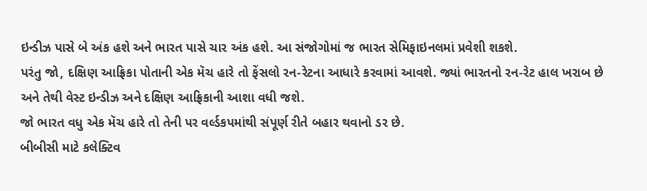ઇન્ડીઝ પાસે બે અંક હશે અને ભારત પાસે ચાર અંક હશે. આ સંજોગોમાં જ ભારત સેમિફાઇનલમાં પ્રવેશી શકશે.
પરંતુ જો, દક્ષિણ આફ્રિકા પોતાની એક મૅચ હારે તો ફેંસલો રન-રેટના આધારે કરવામાં આવશે. જ્યાં ભારતનો રન-રેટ હાલ ખરાબ છે અને તેથી વેસ્ટ ઇન્ડીઝ અને દક્ષિણ આફ્રિકાની આશા વધી જશે.
જો ભારત વધુ એક મૅચ હારે તો તેની પર વર્લ્ડકપમાંથી સંપૂર્ણ રીતે બહાર થવાનો ડર છે.
બીબીસી માટે કલેક્ટિવ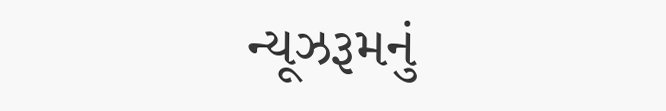ન્યૂઝરૂમનું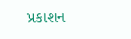પ્રકાશન